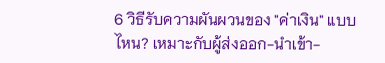6 วิธีรับความผันผวนของ "ค่าเงิน" แบบไหน? เหมาะกับผู้ส่งออก-นำเข้า-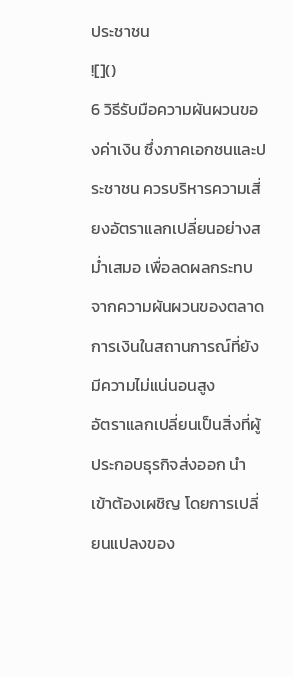ประชาชน
![]()
6 วิธีรับมือความผันผวนของค่าเงิน ซึ่งภาคเอกชนและประชาชน ควรบริหารความเสี่ยงอัตราแลกเปลี่ยนอย่างสม่ำเสมอ เพื่อลดผลกระทบจากความผันผวนของตลาดการเงินในสถานการณ์ที่ยังมีความไม่แน่นอนสูง
อัตราแลกเปลี่ยนเป็นสิ่งที่ผู้ประกอบธุรกิจส่งออก นำเข้าต้องเผชิญ โดยการเปลี่ยนแปลงของ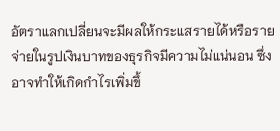อัตราแลกเปลี่ยนจะมีผลให้กระแสรายได้หรือรายจ่ายในรูปเงินบาทของธุรกิจมีความไม่แน่นอน ซึ่งอาจทำให้เกิดกำไรเพิ่มขึ้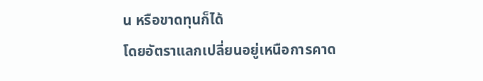น หรือขาดทุนก็ได้
โดยอัตราแลกเปลี่ยนอยู่เหนือการคาด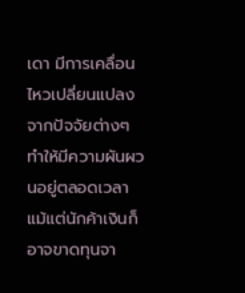เดา มีการเคลื่อนไหวเปลี่ยนแปลงจากปัจจัยต่างๆ ทำให้มีความผันผวนอยู่ตลอดเวลา แม้แต่นักค้าเงินก็อาจขาดทุนจา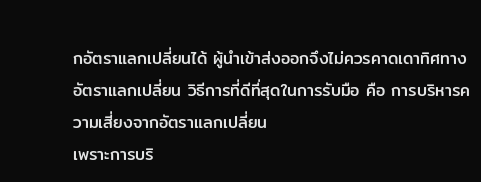กอัตราแลกเปลี่ยนได้ ผู้นำเข้าส่งออกจึงไม่ควรคาดเดาทิศทางอัตราแลกเปลี่ยน วิธีการที่ดีที่สุดในการรับมือ คือ การบริหารความเสี่ยงจากอัตราแลกเปลี่ยน
เพราะการบริ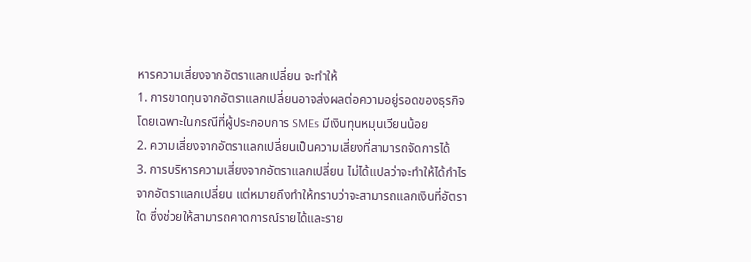หารความเสี่ยงจากอัตราแลกเปลี่ยน จะทำให้
1. การขาดทุนจากอัตราแลกเปลี่ยนอาจส่งผลต่อความอยู่รอดของธุรกิจ โดยเฉพาะในกรณีที่ผู้ประกอบการ SMEs มีเงินทุนหมุนเวียนน้อย
2. ความเสี่ยงจากอัตราแลกเปลี่ยนเป็นความเสี่ยงที่สามารถจัดการได้
3. การบริหารความเสี่ยงจากอัตราแลกเปลี่ยน ไม่ได้แปลว่าจะทำให้ได้กำไรจากอัตราแลกเปลี่ยน แต่หมายถึงทำให้ทราบว่าจะสามารถแลกเงินที่อัตราใด ซึ่งช่วยให้สามารถคาดการณ์รายได้และราย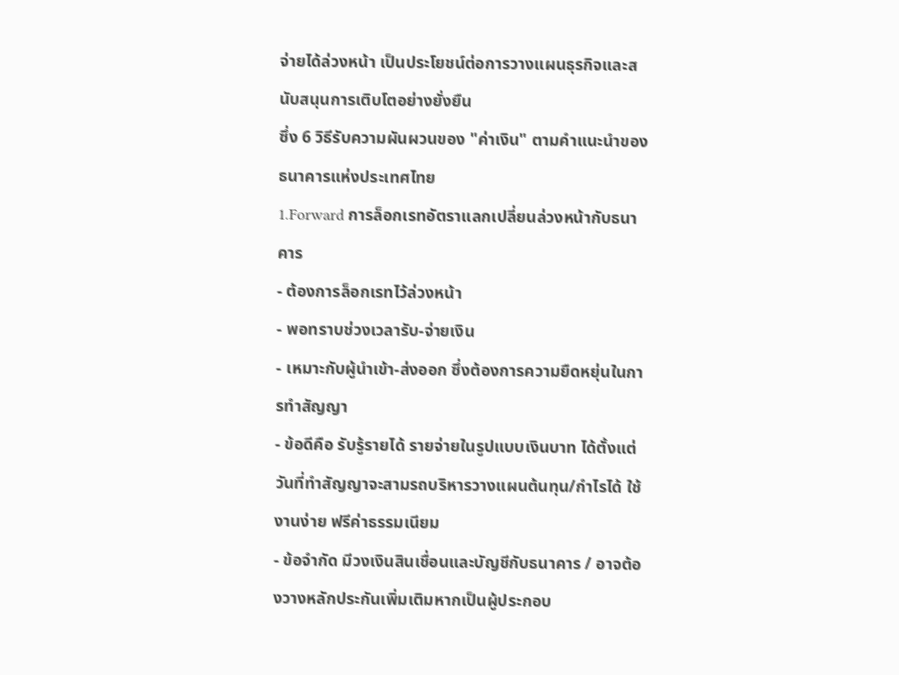จ่ายได้ล่วงหน้า เป็นประโยชน์ต่อการวางแผนธุรกิจและสนับสนุนการเติบโตอย่างยั่งยืน
ซึ่ง 6 วิธีรับความผันผวนของ "ค่าเงิน" ตามคำแนะนำของธนาคารแห่งประเทศไทย
1.Forward การล็อกเรทอัตราแลกเปลี่ยนล่วงหน้ากับธนาคาร
- ต้องการล็อกเรทไว้ล่วงหน้า
- พอทราบช่วงเวลารับ-จ่ายเงิน
- เหมาะกับผู้นำเข้า-ส่งออก ซึ่งต้องการความยืดหยุ่นในการทำสัญญา
- ข้อดีคือ รับรู้รายได้ รายจ่ายในรูปแบบเงินบาท ได้ตั้งแต่วันที่ทำสัญญาจะสามรถบริหารวางแผนต้นทุน/กำไรได้ ใช้งานง่าย ฟรีค่าธรรมเนียม
- ข้อจำกัด มีวงเงินสินเชื่อนและบัญชีกับธนาคาร / อาจต้องวางหลักประกันเพิ่มเติมหากเป็นผู้ประกอบ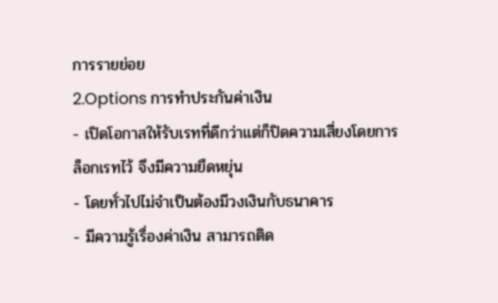การรายย่อย
2.Options การทำประกันค่าเงิน
- เปิดโอกาสให้รับเรทที่ดีกว่าแต่ก็ปิดความเสี่ยงโดยการล็อกเรทไว้ จึงมีความยืดหยุ่น
- โดยทั่วไปไม่จำเป็นต้องมีวงเงินกับธนาคาร
- มีความรู้เรื่องค่าเงิน สามารถติด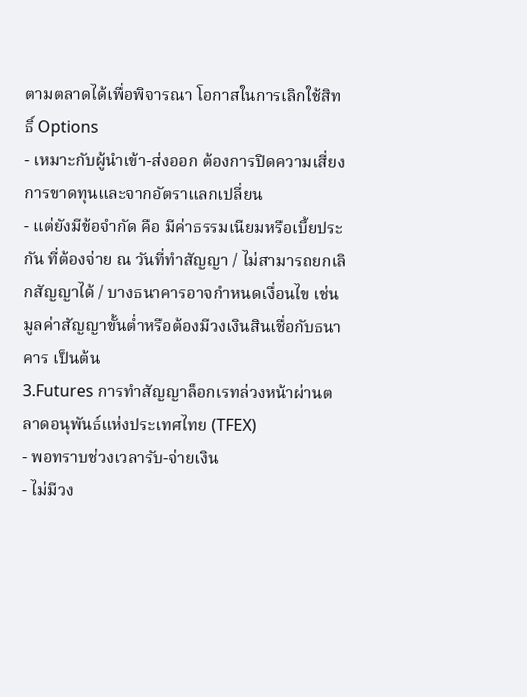ตามตลาดได้เพื่อพิจารณา โอกาสในการเลิกใช้สิทธิ์ Options
- เหมาะกับผู้นำเข้า-ส่งออก ต้องการปิดความเสี่ยงการขาดทุนและจากอัตราแลกเปลี่ยน
- แต่ยังมีข้อจำกัด คือ มีค่าธรรมเนียมหรือเบี้ยประกัน ที่ต้องจ่าย ณ วันที่ทำสัญญา / ไม่สามารถยกเลิกสัญญาได้ / บางธนาคารอาจกำหนดเงื่อนไข เช่น มูลค่าสัญญาขั้นต่ำหรือต้องมีวงเงินสินเชื่อกับธนาคาร เป็นต้น
3.Futures การทำสัญญาล็อกเรทล่วงหน้าผ่านตลาดอนุพันธ์แห่งประเทศไทย (TFEX)
- พอทราบช่วงเวลารับ-จ่ายเงิน
- ไม่มีวง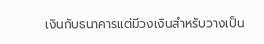เงินกับธนาคารแต่มีวงเงินสำหรับวางเป็น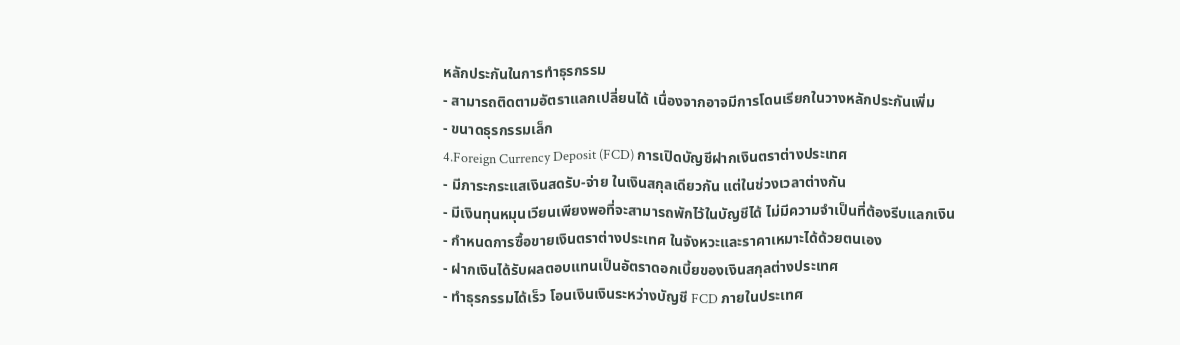หลักประกันในการทำธุรกรรม
- สามารถติดตามอัตราแลกเปลี่ยนได้ เนื่องจากอาจมีการโดนเรียกในวางหลักประกันเพิ่ม
- ขนาดธุรกรรมเล็ก
4.Foreign Currency Deposit (FCD) การเปิดบัญชีฝากเงินตราต่างประเทศ
- มีภาระกระแสเงินสดรับ-จ่าย ในเงินสกุลเดียวกัน แต่ในช่วงเวลาต่างกัน
- มีเงินทุนหมุนเวียนเพียงพอที่จะสามารถพักไว้ในบัญชีได้ ไม่มีความจำเป็นที่ต้องรีบแลกเงิน
- กำหนดการซื้อขายเงินตราต่างประเทศ ในจังหวะและราคาเหมาะได้ด้วยตนเอง
- ฝากเงินได้รับผลตอบแทนเป็นอัตราดอกเบี้ยของเงินสกุลต่างประเทศ
- ทำธุรกรรมได้เร็ว โอนเงินเงินระหว่างบัญชี FCD ภายในประเทศ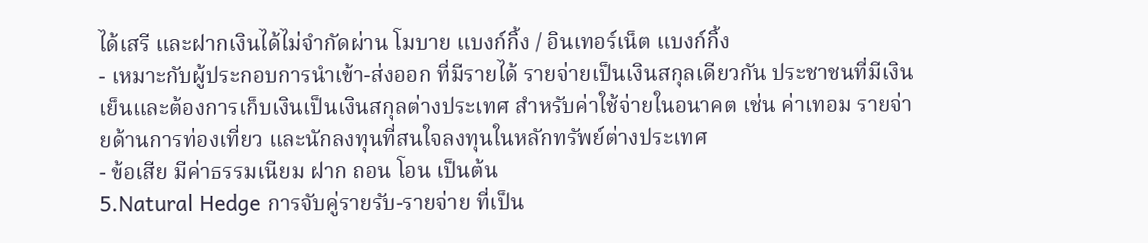ได้เสรี และฝากเงินได้ไม่จำกัดผ่าน โมบาย แบงก์กิ้ง / อินเทอร์เน็ต แบงก์กิ้ง
- เหมาะกับผู้ประกอบการนำเข้า-ส่งออก ที่มีรายได้ รายจ่ายเป็นเงินสกุลเดียวกัน ประชาชนที่มีเงินเย็นและต้องการเก็บเงินเป็นเงินสกุลต่างประเทศ สำหรับค่าใช้จ่ายในอนาคต เช่น ค่าเทอม รายจ่ายด้านการท่องเที่ยว และนักลงทุนที่สนใจลงทุนในหลักทรัพย์ต่างประเทศ
- ข้อเสีย มีค่าธรรมเนียม ฝาก ถอน โอน เป็นต้น
5.Natural Hedge การจับคู่รายรับ-รายจ่าย ที่เป็น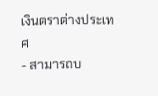เงินตราต่างประเทศ
- สามารถบ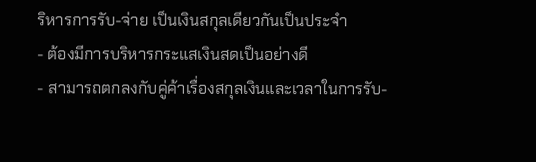ริหารการรับ-จ่าย เป็นเงินสกุลเดียวกันเป็นประจำ
- ต้องมีการบริหารกระแสเงินสดเป็นอย่างดี
- สามารถตกลงกับคู่ค้าเรื่องสกุลเงินและเวลาในการรับ-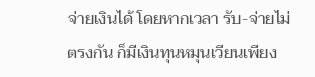จ่ายเงินได้ โดยหากเวลา รับ-จ่ายไม่ตรงกัน ก็มีเงินทุนหมุนเวียนเพียง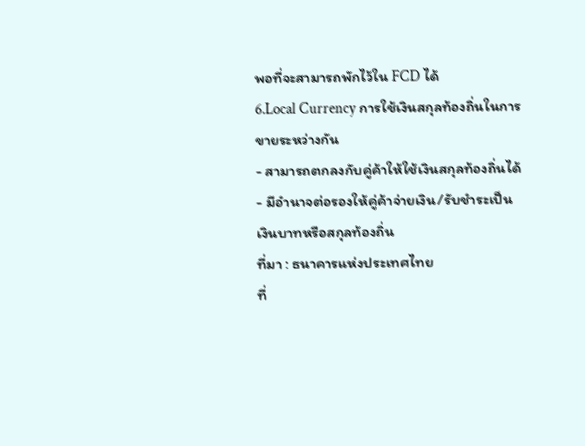พอที่จะสามารถพักไว้ใน FCD ได้
6.Local Currency การใช้เงินสกุลท้องถิ่นในการขายระหว่างกัน
- สามารถตกลงกับคู่ค้าให้ใช้เงินสกุลท้องถิ่นได้
- มีอำนาจต่อรองให้คู่ค้าจ่ายเงิน/รับชำระเป็นเงินบาทหรือสกุลท้องถิ่น
ที่มา : ธนาคารแห่งประเทศไทย
ที่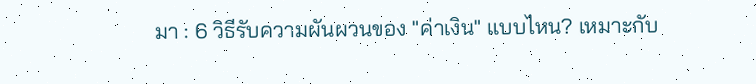มา : 6 วิธีรับความผันผวนของ "ค่าเงิน" แบบไหน? เหมาะกับ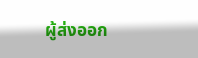ผู้ส่งออก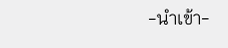-นำเข้า-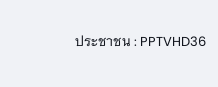ประชาชน : PPTVHD36